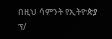በዚህ ሳምንት የኢትዮጵያ ፕ/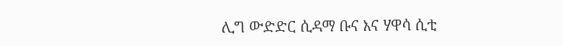ሊግ ውድድር ሲዳማ ቡና እና ሃዋሳ ሲቲ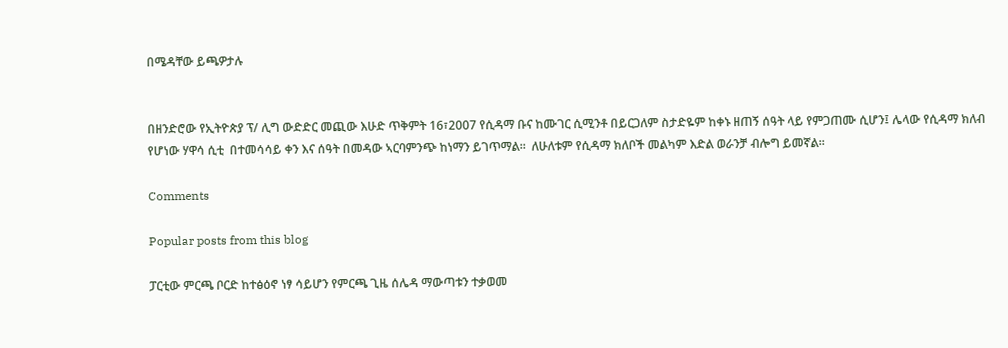በሜዳቸው ይጫዎታሉ


በዘንድሮው የኢትዮጵያ ፕ/ ሊግ ውድድር መጪው እሁድ ጥቅምት 16፣2007 የሲዳማ ቡና ከሙገር ሲሚንቶ በይርጋለም ስታድዬም ከቀኑ ዘጠኝ ሰዓት ላይ የምጋጠሙ ሲሆን፤ ሌላው የሲዳማ ክለብ የሆነው ሃዋሳ ሲቲ  በተመሳሳይ ቀን እና ሰዓት በመዳው ኣርባምንጭ ከነማን ይገጥማል።  ለሁለቱም የሲዳማ ክለቦች መልካም እድል ወራንቻ ብሎግ ይመኛል።

Comments

Popular posts from this blog

ፓርቲው ምርጫ ቦርድ ከተፅዕኖ ነፃ ሳይሆን የምርጫ ጊዜ ሰሌዳ ማውጣቱን ተቃወመ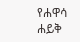የሐዋሳ ሐይቅ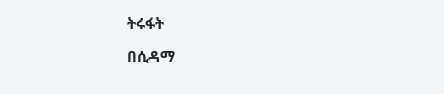ትሩፋት

በሲዳማ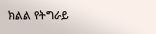ክልል የትግራይ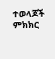ተወላጆች ምክክር